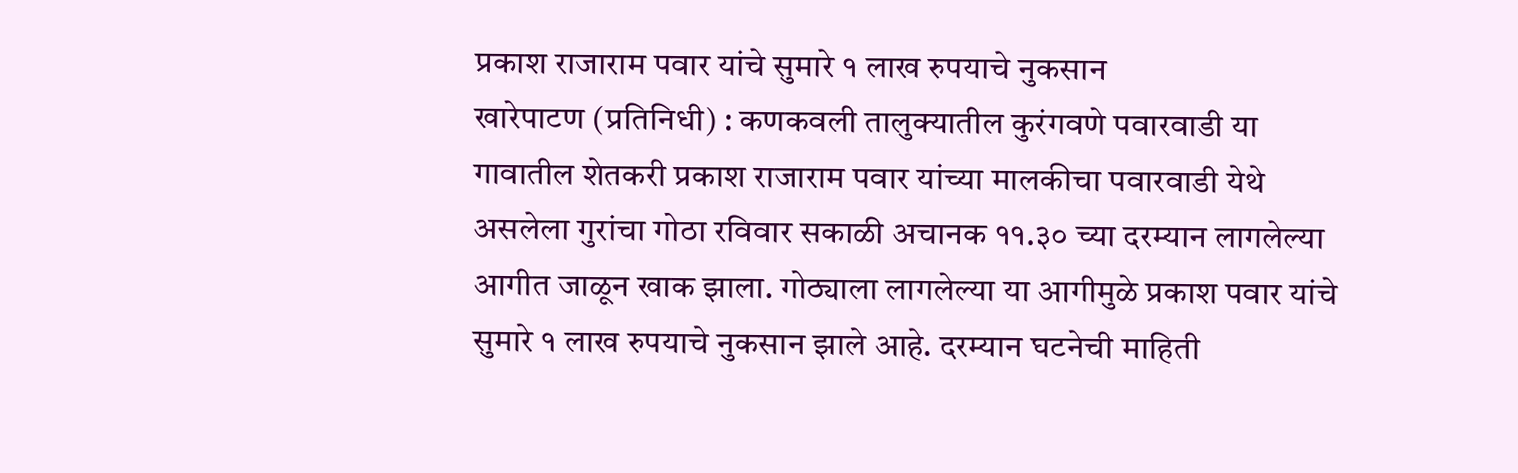प्रकाश राजाराम पवार यांचे सुमारे १ लाख रुपयाचे नुकसान
खारेपाटण (प्रतिनिधी) : कणकवली तालुक्यातील कुरंगवणे पवारवाडी या गावातील शेतकरी प्रकाश राजाराम पवार यांच्या मालकीचा पवारवाडी येथे असलेला गुरांचा गोठा रविवार सकाळी अचानक ११.३० च्या दरम्यान लागलेल्या आगीत जाळून खाक झाला. गोठ्याला लागलेल्या या आगीमुळे प्रकाश पवार यांचे सुमारे १ लाख रुपयाचे नुकसान झाले आहे. दरम्यान घटनेची माहिती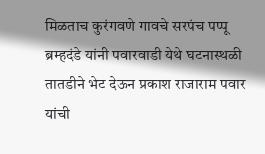मिळताच कुरंगवणे गावचे सरपंच पप्पू ब्रम्हदंडे यांनी पवारवाडी येथे घटनास्थळी तातडीने भेट देऊन प्रकाश राजाराम पवार यांची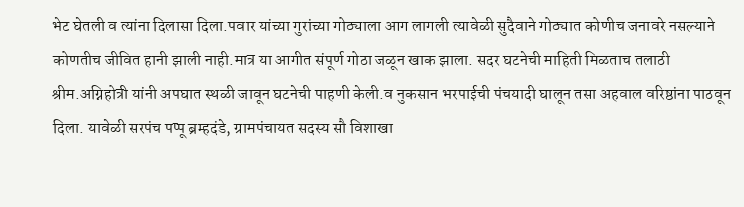भेट घेतली व त्यांना दिलासा दिला.पवार यांच्या गुरांच्या गोठ्याला आग लागली त्यावेळी सुदैवाने गोठ्यात कोणीच जनावरे नसल्याने कोणतीच जीवित हानी झाली नाही.मात्र या आगीत संपूर्ण गोठा जळून खाक झाला. सदर घटनेची माहिती मिळताच तलाठी श्रीम.अग्निहोत्री यांनी अपघात स्थळी जावून घटनेची पाहणी केली.व नुकसान भरपाईची पंचयादी घालून तसा अहवाल वरिष्ठांना पाठवून दिला. यावेळी सरपंच पप्पू ब्रम्हदंडे, ग्रामपंचायत सदस्य सौ विशाखा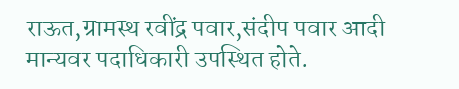राऊत,ग्रामस्थ रवींद्र पवार,संदीप पवार आदी मान्यवर पदाधिकारी उपस्थित होते.